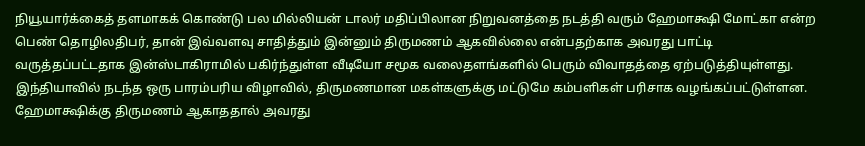நியூயார்க்கைத் தளமாகக் கொண்டு பல மில்லியன் டாலர் மதிப்பிலான நிறுவனத்தை நடத்தி வரும் ஹேமாக்ஷி மோட்கா என்ற பெண் தொழிலதிபர், தான் இவ்வளவு சாதித்தும் இன்னும் திருமணம் ஆகவில்லை என்பதற்காக அவரது பாட்டி வருத்தப்பட்டதாக இன்ஸ்டாகிராமில் பகிர்ந்துள்ள வீடியோ சமூக வலைதளங்களில் பெரும் விவாதத்தை ஏற்படுத்தியுள்ளது. இந்தியாவில் நடந்த ஒரு பாரம்பரிய விழாவில், திருமணமான மகள்களுக்கு மட்டுமே கம்பளிகள் பரிசாக வழங்கப்பட்டுள்ளன.
ஹேமாக்ஷிக்கு திருமணம் ஆகாததால் அவரது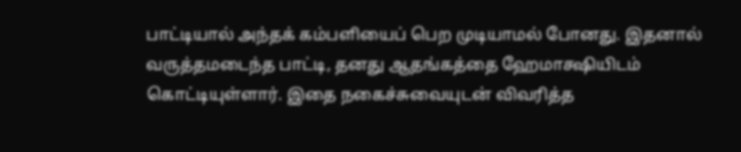பாட்டியால் அந்தக் கம்பளியைப் பெற முடியாமல் போனது. இதனால் வருத்தமடைந்த பாட்டி, தனது ஆதங்கத்தை ஹேமாக்ஷியிடம் கொட்டியுள்ளார். இதை நகைச்சுவையுடன் விவரித்த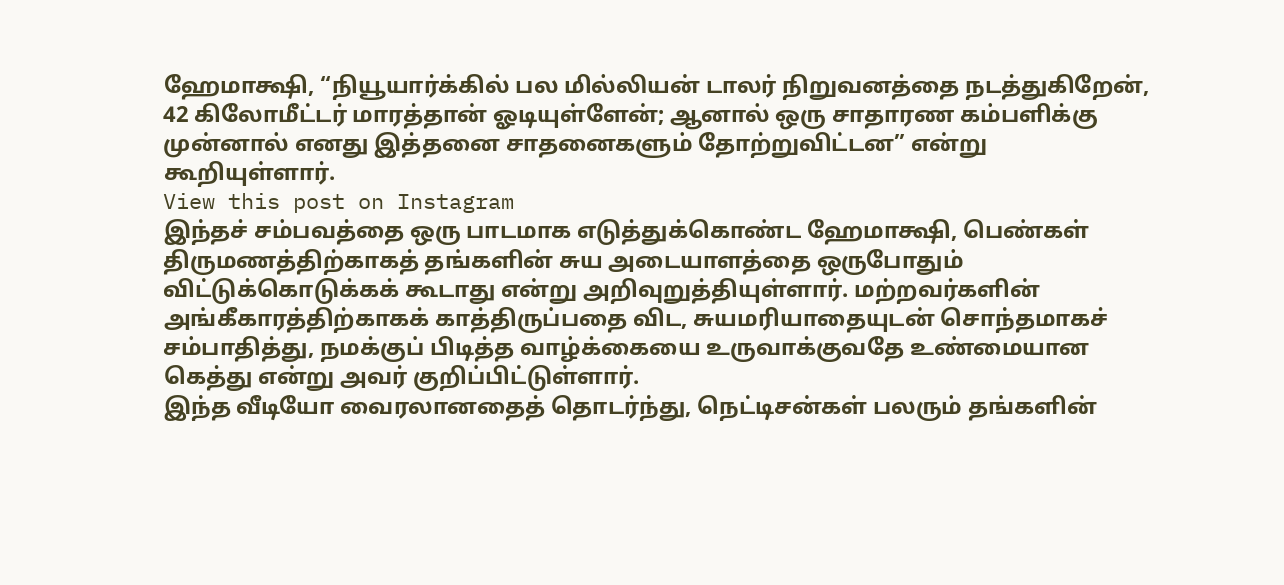ஹேமாக்ஷி, “நியூயார்க்கில் பல மில்லியன் டாலர் நிறுவனத்தை நடத்துகிறேன், 42 கிலோமீட்டர் மாரத்தான் ஓடியுள்ளேன்; ஆனால் ஒரு சாதாரண கம்பளிக்கு முன்னால் எனது இத்தனை சாதனைகளும் தோற்றுவிட்டன” என்று கூறியுள்ளார்.
View this post on Instagram
இந்தச் சம்பவத்தை ஒரு பாடமாக எடுத்துக்கொண்ட ஹேமாக்ஷி, பெண்கள் திருமணத்திற்காகத் தங்களின் சுய அடையாளத்தை ஒருபோதும் விட்டுக்கொடுக்கக் கூடாது என்று அறிவுறுத்தியுள்ளார். மற்றவர்களின் அங்கீகாரத்திற்காகக் காத்திருப்பதை விட, சுயமரியாதையுடன் சொந்தமாகச் சம்பாதித்து, நமக்குப் பிடித்த வாழ்க்கையை உருவாக்குவதே உண்மையான கெத்து என்று அவர் குறிப்பிட்டுள்ளார்.
இந்த வீடியோ வைரலானதைத் தொடர்ந்து, நெட்டிசன்கள் பலரும் தங்களின்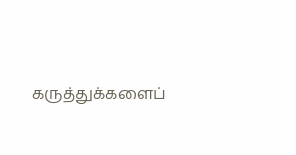கருத்துக்களைப்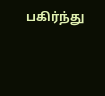பகிர்ந்து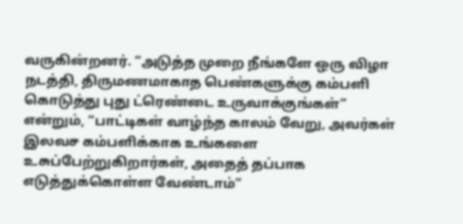வருகின்றனர். “அடுத்த முறை நீங்களே ஒரு விழா நடத்தி, திருமணமாகாத பெண்களுக்கு கம்பளி கொடுத்து புது ட்ரெண்டை உருவாக்குங்கள்” என்றும், “பாட்டிகள் வாழ்ந்த காலம் வேறு, அவர்கள் இலவச கம்பளிக்காக உங்களை உசுப்பேற்றுகிறார்கள், அதைத் தப்பாக எடுத்துக்கொள்ள வேண்டாம்”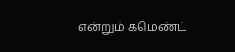என்றும் கமெண்ட்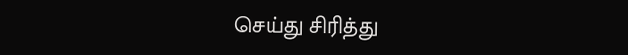செய்து சிரித்து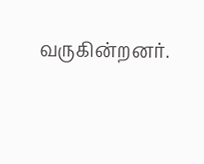வருகின்றனர்.